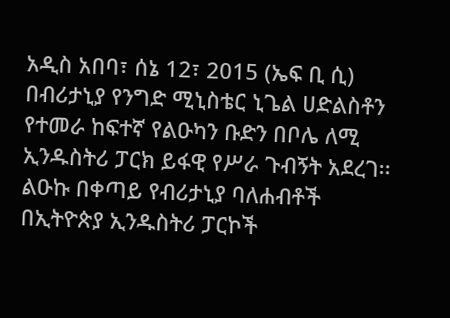አዲስ አበባ፣ ሰኔ 12፣ 2015 (ኤፍ ቢ ሲ) በብሪታኒያ የንግድ ሚኒስቴር ኒጌል ሀድልስቶን የተመራ ከፍተኛ የልዑካን ቡድን በቦሌ ለሚ ኢንዱስትሪ ፓርክ ይፋዊ የሥራ ጉብኝት አደረገ፡፡
ልዑኩ በቀጣይ የብሪታኒያ ባለሐብቶች በኢትዮጵያ ኢንዱስትሪ ፓርኮች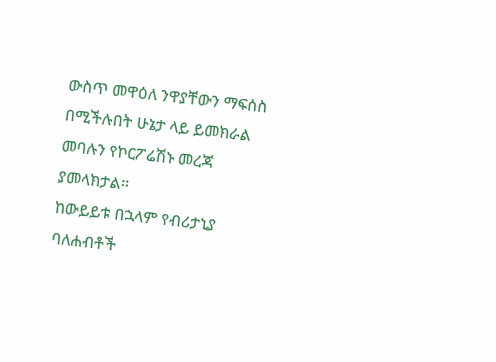ውስጥ መዋዕለ ንዋያቸውን ማፍሰስ በሚችሉበት ሁኔታ ላይ ይመክራል መባሉን የኮርፖሬሽኑ መረጃ ያመላክታል፡፡
ከውይይቱ በኋላም የብሪታኒያ ባለሐብቶች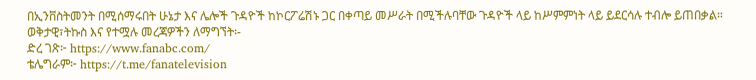በኢንቨስትመንት በሚሰማሩበት ሁኔታ እና ሌሎች ጉዳዮች ከኮርፖሬሽኑ ጋር በቀጣይ መሥራት በሚችሉባቸው ጉዳዮች ላይ ከሥምምነት ላይ ይደርሳሉ ተብሎ ይጠበቃል።
ወቅታዊ፣ትኩስ እና የተሟሉ መረጃዎችን ለማግኘት፡-
ድረ ገጽ፦ https://www.fanabc.com/
ቴሌግራም፦ https://t.me/fanatelevision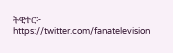ትዊተር፦ https://twitter.com/fanatelevision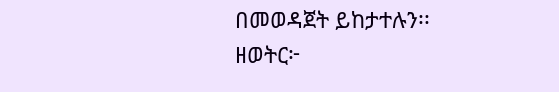በመወዳጀት ይከታተሉን፡፡
ዘወትር፦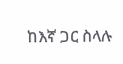ከእኛ ጋር ስላሉ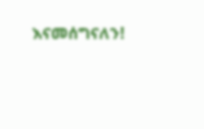እናመሰግናለን!